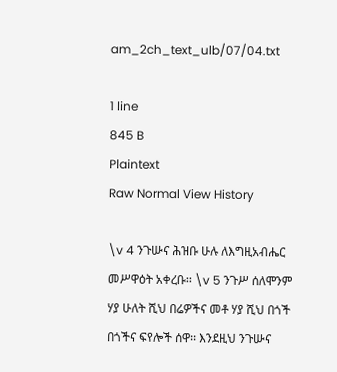am_2ch_text_ulb/07/04.txt

1 line
845 B
Plaintext
Raw Normal View History

\v 4 ንጉሡና ሕዝቡ ሁሉ ለእግዚአብሔር መሥዋዕት አቀረቡ፡፡ \v 5 ንጉሥ ሰለሞንም ሃያ ሁለት ሺህ በሬዎችና መቶ ሃያ ሺህ በጎች በጎችና ፍየሎች ሰዋ፡፡ እንደዚህ ንጉሡና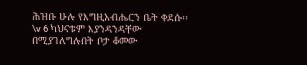ሕዝቡ ሁሉ የእግዚአብሔርን ቤት ቀደሱ፡፡ \v 6 ካህናቱም እያንዳንዳቸው በሚያገለግሉበት ቦታ ቆመው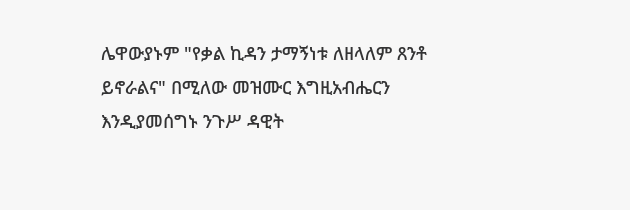ሌዋውያኑም "የቃል ኪዳን ታማኝነቱ ለዘላለም ጸንቶ ይኖራልና" በሚለው መዝሙር እግዚአብሔርን እንዲያመሰግኑ ንጉሥ ዳዊት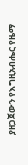ያዘጋጀውን የእግዚአብሔር የዜማ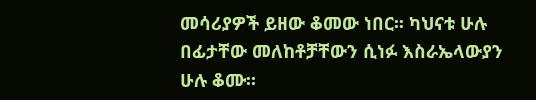መሳሪያዎች ይዘው ቆመው ነበር፡፡ ካህናቱ ሁሉ በፊታቸው መለከቶቻቸውን ሲነፉ እስራኤላውያን ሁሉ ቆሙ፡፡